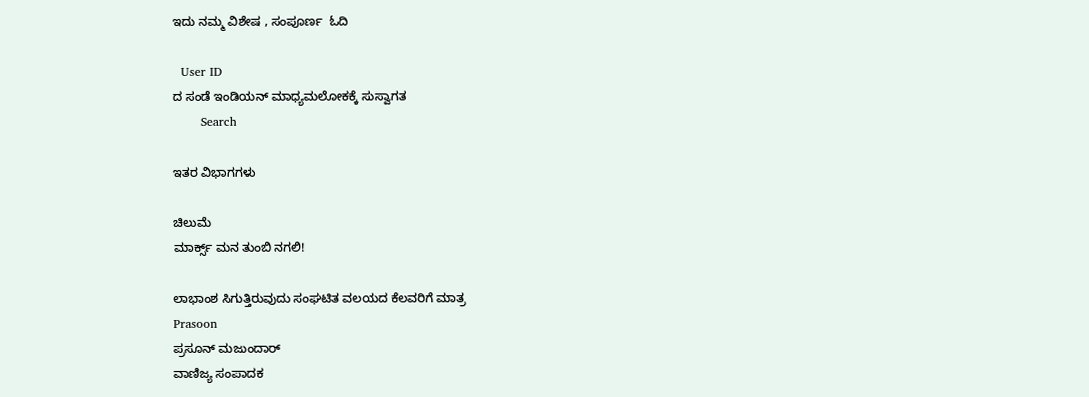ಇದು ನಮ್ಮ ವಿಶೇಷ , ಸಂಪೂರ್ಣ  ಓದಿ

  User ID
ದ ಸಂಡೆ ಇಂಡಿಯನ್ ಮಾಧ್ಯಮಲೋಕಕ್ಕೆ ಸುಸ್ವಾಗತ
       Search

ಇತರ ವಿಭಾಗಗಳು

ಚಿಲುಮೆ
ಮಾರ್ಕ್ಸ್ ಮನ ತುಂಬಿ ನಗಲಿ!

ಲಾಭಾಂಶ ಸಿಗುತ್ತಿರುವುದು ಸಂಘಟಿತ ವಲಯದ ಕೆಲವರಿಗೆ ಮಾತ್ರ
Prasoon
ಪ್ರಸೂನ್ ಮಜುಂದಾರ್
ವಾಣಿಜ್ಯ ಸಂಪಾದಕ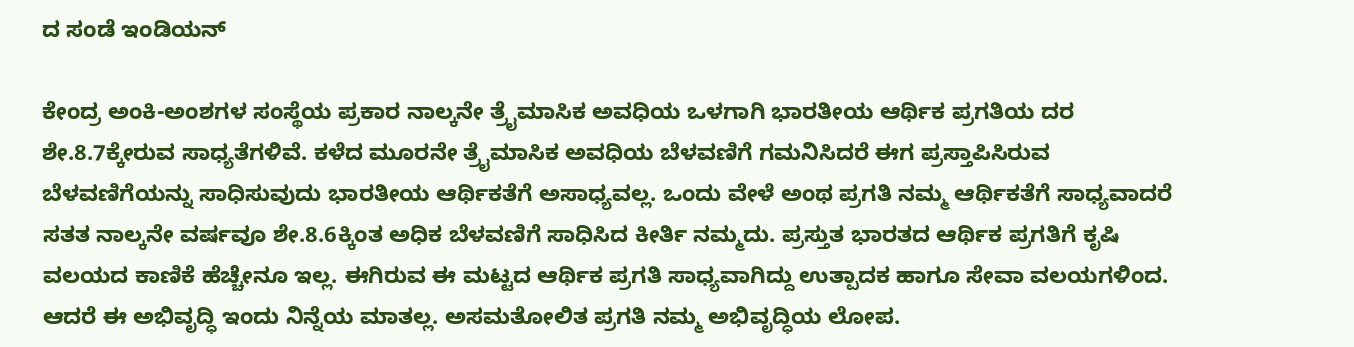ದ ಸಂಡೆ ಇಂಡಿಯನ್

ಕೇಂದ್ರ ಅಂಕಿ-ಅಂಶಗಳ ಸಂಸ್ಥೆಯ ಪ್ರಕಾರ ನಾಲ್ಕನೇ ತ್ರೈಮಾಸಿಕ ಅವಧಿಯ ಒಳಗಾಗಿ ಭಾರತೀಯ ಆರ್ಥಿಕ ಪ್ರಗತಿಯ ದರ ಶೇ.8.7ಕ್ಕೇರುವ ಸಾಧ್ಯತೆಗಳಿವೆ. ಕಳೆದ ಮೂರನೇ ತ್ರೈಮಾಸಿಕ ಅವಧಿಯ ಬೆಳವಣಿಗೆ ಗಮನಿಸಿದರೆ ಈಗ ಪ್ರಸ್ತಾಪಿಸಿರುವ ಬೆಳವಣಿಗೆಯನ್ನು ಸಾಧಿಸುವುದು ಭಾರತೀಯ ಆರ್ಥಿಕತೆಗೆ ಅಸಾಧ್ಯವಲ್ಲ. ಒಂದು ವೇಳೆ ಅಂಥ ಪ್ರಗತಿ ನಮ್ಮ ಆರ್ಥಿಕತೆಗೆ ಸಾಧ್ಯವಾದರೆ ಸತತ ನಾಲ್ಕನೇ ವರ್ಷವೂ ಶೇ.8.6ಕ್ಕಿಂತ ಅಧಿಕ ಬೆಳವಣಿಗೆ ಸಾಧಿಸಿದ ಕೀರ್ತಿ ನಮ್ಮದು. ಪ್ರಸ್ತುತ ಭಾರತದ ಆರ್ಥಿಕ ಪ್ರಗತಿಗೆ ಕೃಷಿ ವಲಯದ ಕಾಣಿಕೆ ಹೆಚ್ಚೇನೂ ಇಲ್ಲ. ಈಗಿರುವ ಈ ಮಟ್ಟದ ಆರ್ಥಿಕ ಪ್ರಗತಿ ಸಾಧ್ಯವಾಗಿದ್ದು ಉತ್ಪಾದಕ ಹಾಗೂ ಸೇವಾ ವಲಯಗಳಿಂದ. ಆದರೆ ಈ ಅಭಿವೃದ್ಧಿ ಇಂದು ನಿನ್ನೆಯ ಮಾತಲ್ಲ. ಅಸಮತೋಲಿತ ಪ್ರಗತಿ ನಮ್ಮ ಅಭಿವೃದ್ಧಿಯ ಲೋಪ.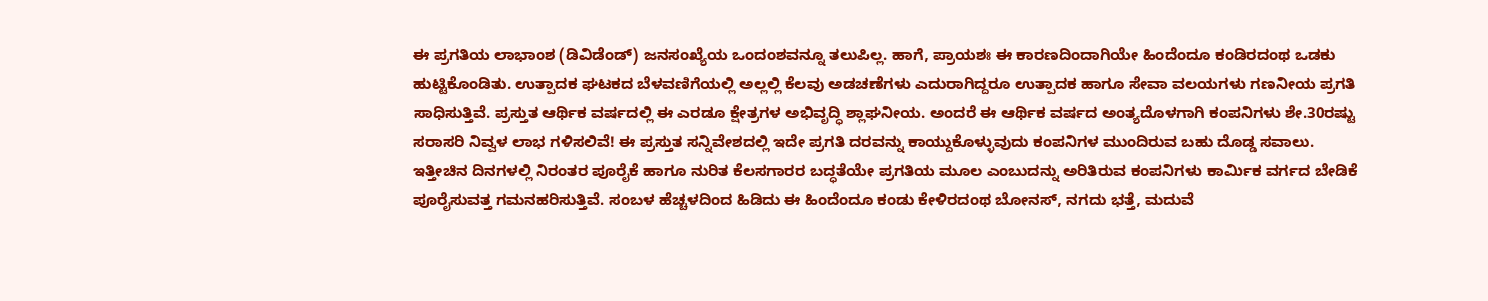ಈ ಪ್ರಗತಿಯ ಲಾಭಾಂಶ (ಡಿವಿಡೆಂಡ್) ಜನಸಂಖ್ಯೆಯ ಒಂದಂಶವನ್ನೂ ತಲುಪಿಲ್ಲ. ಹಾಗೆ, ಪ್ರಾಯಶಃ ಈ ಕಾರಣದಿಂದಾಗಿಯೇ ಹಿಂದೆಂದೂ ಕಂಡಿರದಂಥ ಒಡಕು ಹುಟ್ಟಿಕೊಂಡಿತು. ಉತ್ಪಾದಕ ಘಟಕದ ಬೆಳವಣಿಗೆಯಲ್ಲಿ ಅಲ್ಲಲ್ಲಿ ಕೆಲವು ಅಡಚಣೆಗಳು ಎದುರಾಗಿದ್ದರೂ ಉತ್ಪಾದಕ ಹಾಗೂ ಸೇವಾ ವಲಯಗಳು ಗಣನೀಯ ಪ್ರಗತಿ ಸಾಧಿಸುತ್ತಿವೆ. ಪ್ರಸ್ತುತ ಆರ್ಥಿಕ ವರ್ಷದಲ್ಲಿ ಈ ಎರಡೂ ಕ್ಷೇತ್ರಗಳ ಅಭಿವೃದ್ಧಿ ಶ್ಲಾಘನೀಯ. ಅಂದರೆ ಈ ಆರ್ಥಿಕ ವರ್ಷದ ಅಂತ್ಯದೊಳಗಾಗಿ ಕಂಪನಿಗಳು ಶೇ.30ರಷ್ಟು ಸರಾಸರಿ ನಿವ್ವಳ ಲಾಭ ಗಳಿಸಲಿವೆ! ಈ ಪ್ರಸ್ತುತ ಸನ್ನಿವೇಶದಲ್ಲಿ ಇದೇ ಪ್ರಗತಿ ದರವನ್ನು ಕಾಯ್ದುಕೊಳ್ಳುವುದು ಕಂಪನಿಗಳ ಮುಂದಿರುವ ಬಹು ದೊಡ್ಡ ಸವಾಲು. ಇತ್ತೀಚಿನ ದಿನಗಳಲ್ಲಿ ನಿರಂತರ ಪೂರೈಕೆ ಹಾಗೂ ನುರಿತ ಕೆಲಸಗಾರರ ಬದ್ಧತೆಯೇ ಪ್ರಗತಿಯ ಮೂಲ ಎಂಬುದನ್ನು ಅರಿತಿರುವ ಕಂಪನಿಗಳು ಕಾರ್ಮಿಕ ವರ್ಗದ ಬೇಡಿಕೆ ಪೂರೈಸುವತ್ತ ಗಮನಹರಿಸುತ್ತಿವೆ. ಸಂಬಳ ಹೆಚ್ಚಳದಿಂದ ಹಿಡಿದು ಈ ಹಿಂದೆಂದೂ ಕಂಡು ಕೇಳಿರದಂಥ ಬೋನಸ್, ನಗದು ಭತ್ತೆ, ಮದುವೆ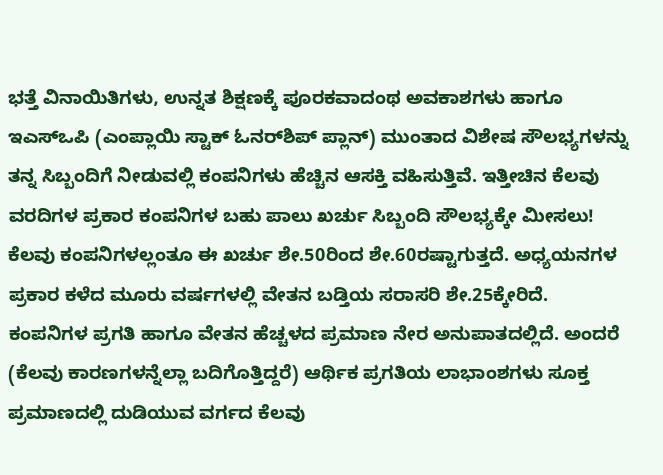ಭತ್ತೆ ವಿನಾಯಿತಿಗಳು, ಉನ್ನತ ಶಿಕ್ಷಣಕ್ಕೆ ಪೂರಕವಾದಂಥ ಅವಕಾಶಗಳು ಹಾಗೂ ಇಎಸ್‌ಒಪಿ (ಎಂಪ್ಲಾಯಿ ಸ್ಟಾಕ್ ಓನರ್‌ಶಿಪ್ ಪ್ಲಾನ್) ಮುಂತಾದ ವಿಶೇಷ ಸೌಲಭ್ಯಗಳನ್ನು ತನ್ನ ಸಿಬ್ಬಂದಿಗೆ ನೀಡುವಲ್ಲಿ ಕಂಪನಿಗಳು ಹೆಚ್ಚಿನ ಆಸಕ್ತಿ ವಹಿಸುತ್ತಿವೆ. ಇತ್ತೀಚಿನ ಕೆಲವು ವರದಿಗಳ ಪ್ರಕಾರ ಕಂಪನಿಗಳ ಬಹು ಪಾಲು ಖರ್ಚು ಸಿಬ್ಬಂದಿ ಸೌಲಭ್ಯಕ್ಕೇ ಮೀಸಲು! ಕೆಲವು ಕಂಪನಿಗಳಲ್ಲಂತೂ ಈ ಖರ್ಚು ಶೇ.50ರಿಂದ ಶೇ.60ರಷ್ಟಾಗುತ್ತದೆ. ಅಧ್ಯಯನಗಳ ಪ್ರಕಾರ ಕಳೆದ ಮೂರು ವರ್ಷಗಳಲ್ಲಿ ವೇತನ ಬಡ್ತಿಯ ಸರಾಸರಿ ಶೇ.25ಕ್ಕೇರಿದೆ. ಕಂಪನಿಗಳ ಪ್ರಗತಿ ಹಾಗೂ ವೇತನ ಹೆಚ್ಚಳದ ಪ್ರಮಾಣ ನೇರ ಅನುಪಾತದಲ್ಲಿದೆ. ಅಂದರೆ (ಕೆಲವು ಕಾರಣಗಳನ್ನೆಲ್ಲಾ ಬದಿಗೊತ್ತಿದ್ದರೆ) ಆರ್ಥಿಕ ಪ್ರಗತಿಯ ಲಾಭಾಂಶಗಳು ಸೂಕ್ತ ಪ್ರಮಾಣದಲ್ಲಿ ದುಡಿಯುವ ವರ್ಗದ ಕೆಲವು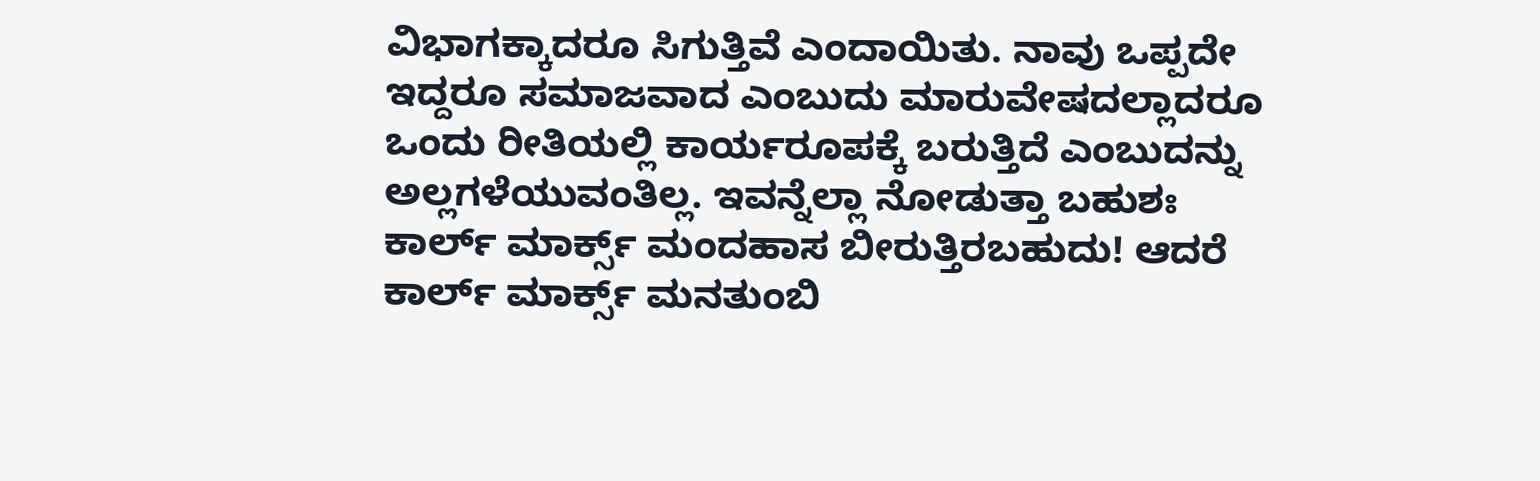ವಿಭಾಗಕ್ಕಾದರೂ ಸಿಗುತ್ತಿವೆ ಎಂದಾಯಿತು. ನಾವು ಒಪ್ಪದೇ ಇದ್ದರೂ ಸಮಾಜವಾದ ಎಂಬುದು ಮಾರುವೇಷದಲ್ಲಾದರೂ ಒಂದು ರೀತಿಯಲ್ಲಿ ಕಾರ್ಯರೂಪಕ್ಕೆ ಬರುತ್ತಿದೆ ಎಂಬುದನ್ನು ಅಲ್ಲಗಳೆಯುವಂತಿಲ್ಲ. ಇವನ್ನೆಲ್ಲಾ ನೋಡುತ್ತಾ ಬಹುಶಃ ಕಾರ್ಲ್ ಮಾರ್ಕ್ಸ್ ಮಂದಹಾಸ ಬೀರುತ್ತಿರಬಹುದು! ಆದರೆ ಕಾರ್ಲ್ ಮಾರ್ಕ್ಸ್ ಮನತುಂಬಿ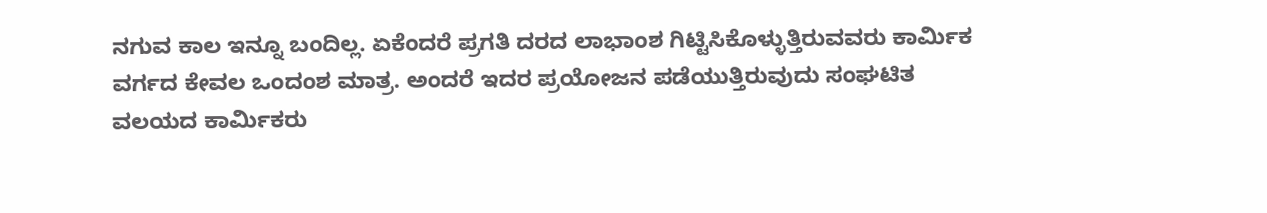ನಗುವ ಕಾಲ ಇನ್ನೂ ಬಂದಿಲ್ಲ. ಏಕೆಂದರೆ ಪ್ರಗತಿ ದರದ ಲಾಭಾಂಶ ಗಿಟ್ಟಿಸಿಕೊಳ್ಳುತ್ತಿರುವವರು ಕಾರ್ಮಿಕ ವರ್ಗದ ಕೇವಲ ಒಂದಂಶ ಮಾತ್ರ. ಅಂದರೆ ಇದರ ಪ್ರಯೋಜನ ಪಡೆಯುತ್ತಿರುವುದು ಸಂಘಟಿತ ವಲಯದ ಕಾರ್ಮಿಕರು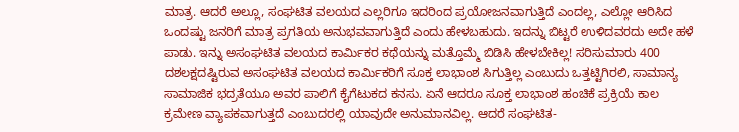ಮಾತ್ರ. ಆದರೆ ಅಲ್ಲೂ, ಸಂಘಟಿತ ವಲಯದ ಎಲ್ಲರಿಗೂ ಇದರಿಂದ ಪ್ರಯೋಜನವಾಗುತ್ತಿದೆ ಎಂದಲ್ಲ, ಎಲ್ಲೋ ಆರಿಸಿದ ಒಂದಷ್ಟು ಜನರಿಗೆ ಮಾತ್ರ ಪ್ರಗತಿಯ ಅನುಭವವಾಗುತ್ತಿದೆ ಎಂದು ಹೇಳಬಹುದು. ಇದನ್ನು ಬಿಟ್ಟರೆ ಉಳಿದವರದು ಅದೇ ಹಳೆ ಪಾಡು. ಇನ್ನು ಅಸಂಘಟಿತ ವಲಯದ ಕಾರ್ಮಿಕರ ಕಥೆಯನ್ನು ಮತ್ತೊಮ್ಮೆ ಬಿಡಿಸಿ ಹೇಳಬೇಕಿಲ್ಲ! ಸರಿಸುಮಾರು 400 ದಶಲಕ್ಷದಷ್ಟಿರುವ ಅಸಂಘಟಿತ ವಲಯದ ಕಾರ್ಮಿಕರಿಗೆ ಸೂಕ್ತ ಲಾಭಾಂಶ ಸಿಗುತ್ತಿಲ್ಲ ಎಂಬುದು ಒತ್ತಟ್ಟಿಗಿರಲಿ, ಸಾಮಾನ್ಯ ಸಾಮಾಜಿಕ ಭದ್ರತೆಯೂ ಅವರ ಪಾಲಿಗೆ ಕೈಗೆಟುಕದ ಕನಸು. ಏನೆ ಆದರೂ ಸೂಕ್ತ ಲಾಭಾಂಶ ಹಂಚಿಕೆ ಪ್ರಕ್ರಿಯೆ ಕಾಲ ಕ್ರಮೇಣ ವ್ಯಾಪಕವಾಗುತ್ತದೆ ಎಂಬುದರಲ್ಲಿ ಯಾವುದೇ ಅನುಮಾನವಿಲ್ಲ. ಆದರೆ ಸಂಘಟಿತ-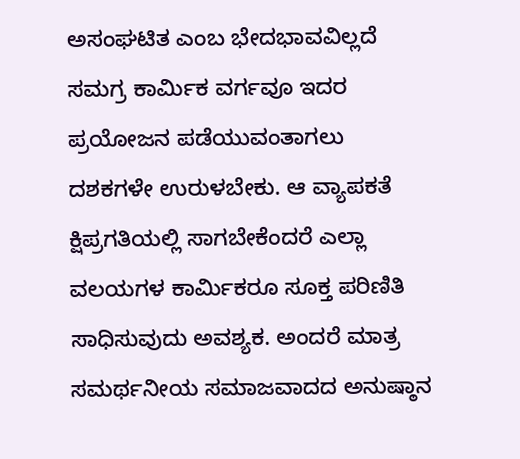ಅಸಂಘಟಿತ ಎಂಬ ಭೇದಭಾವವಿಲ್ಲದೆ ಸಮಗ್ರ ಕಾರ್ಮಿಕ ವರ್ಗವೂ ಇದರ ಪ್ರಯೋಜನ ಪಡೆಯುವಂತಾಗಲು ದಶಕಗಳೇ ಉರುಳಬೇಕು. ಆ ವ್ಯಾಪಕತೆ ಕ್ಷಿಪ್ರಗತಿಯಲ್ಲಿ ಸಾಗಬೇಕೆಂದರೆ ಎಲ್ಲಾ ವಲಯಗಳ ಕಾರ್ಮಿಕರೂ ಸೂಕ್ತ ಪರಿಣಿತಿ ಸಾಧಿಸುವುದು ಅವಶ್ಯಕ. ಅಂದರೆ ಮಾತ್ರ ಸಮರ್ಥನೀಯ ಸಮಾಜವಾದದ ಅನುಷ್ಠಾನ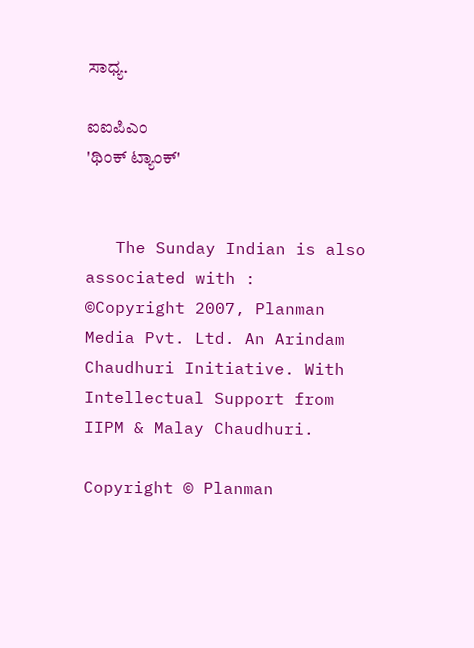ಸಾಧ್ಯ.

ಐಐಪಿಎಂ
'ಥಿಂಕ್ ಟ್ಯಾಂಕ್'


   The Sunday Indian is also associated with :
©Copyright 2007, Planman Media Pvt. Ltd. An Arindam Chaudhuri Initiative. With Intellectual Support from IIPM & Malay Chaudhuri.

Copyright © Planman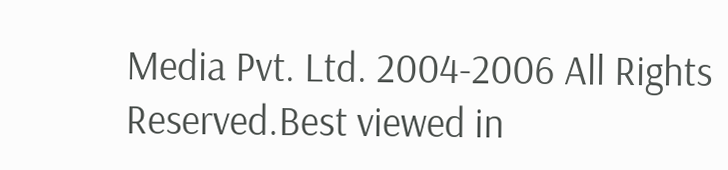Media Pvt. Ltd. 2004-2006 All Rights Reserved.Best viewed in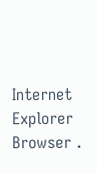Internet Explorer Browser .